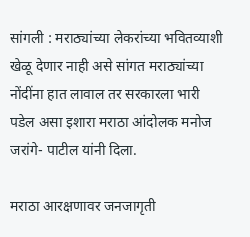सांगली : मराठ्यांच्या लेकरांच्या भवितव्याशी खेळू देणार नाही असे सांगत मराठ्यांच्या नोंदींना हात लावाल तर सरकारला भारी पडेल असा इशारा मराठा आंदोलक मनोज जरांगे- पाटील यांनी दिला.

मराठा आरक्षणावर जनजागृती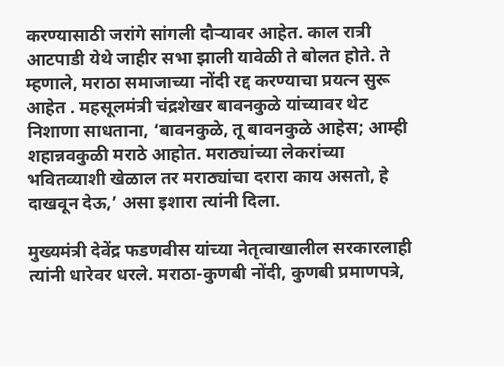करण्यासाठी जरांगे सांगली दौऱ्यावर आहेत. काल रात्री आटपाडी येथे जाहीर सभा झाली यावेळी ते बोलत होते. ते म्हणाले, मराठा समाजाच्या नोंदी रद्द करण्याचा प्रयत्न सुरू आहेत . महसूलमंत्री चंद्रशेखर बावनकुळे यांच्यावर थेट निशाणा साधताना, ‘बावनकुळे, तू बावनकुळे आहेस; आम्ही शहान्नवकुळी मराठे आहोत. मराठ्यांच्या लेकरांच्या भवितव्याशी खेळाल तर मराठ्यांचा दरारा काय असतो, हे दाखवून देऊ,’ असा इशारा त्यांनी दिला.

मुख्यमंत्री देवेंद्र फडणवीस यांच्या नेतृत्वाखालील सरकारलाही त्यांनी धारेवर धरले. मराठा-कुणबी नोंदी, कुणबी प्रमाणपत्रे,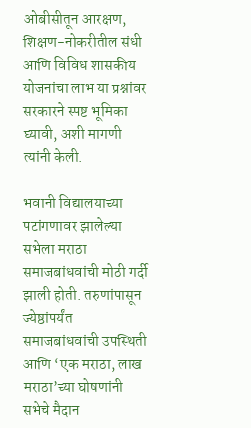ओबीसीतून आरक्षण, शिक्षण-नोकरीतील संधी आणि विविध शासकीय योजनांचा लाभ या प्रश्नांवर सरकारने स्पष्ट भूमिका घ्यावी, अशी मागणी त्यांनी केली.

भवानी विद्यालयाच्या पटांगणावर झालेल्या सभेला मराठा समाजबांधवांची मोठी गर्दी झाली होती. तरुणांपासून ज्येष्ठांपर्यंत समाजबांधवांची उपस्थिती आणि ‘एक मराठा, लाख मराठा’च्या घोषणांनी सभेचे मैदान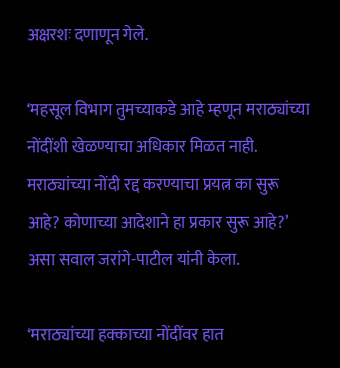अक्षरशः दणाणून गेले.

‘महसूल विभाग तुमच्याकडे आहे म्हणून मराठ्यांच्या नोंदींशी खेळण्याचा अधिकार मिळत नाही. मराठ्यांच्या नोंदी रद्द करण्याचा प्रयत्न का सुरू आहे? कोणाच्या आदेशाने हा प्रकार सुरू आहे?’ असा सवाल जरांगे-पाटील यांनी केला.

‘मराठ्यांच्या हक्काच्या नोंदींवर हात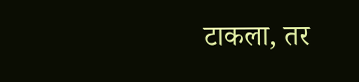टाकला, तर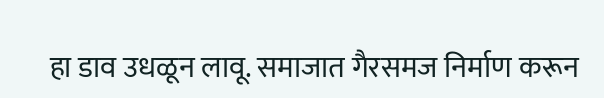हा डाव उधळून लावू. समाजात गैरसमज निर्माण करून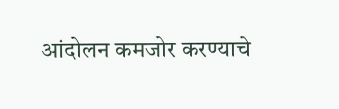आंदोलन कमजोर करण्याचे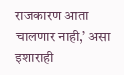राजकारण आता चालणार नाही,’ असा इशाराही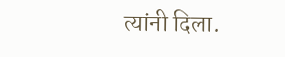त्यांनी दिला.